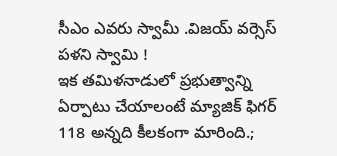సీఎం ఎవరు స్వామీ .విజయ్ వర్సెస్ పళని స్వామి !
ఇక తమిళనాడులో ప్రభుత్వాన్ని ఏర్పాటు చేయాలంటే మ్యాజిక్ ఫిగర్ 118 అన్నది కీలకంగా మారింది.;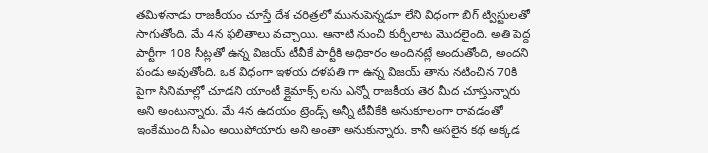తమిళనాడు రాజకీయం చూస్తే దేశ చరిత్రలో మునుపెన్నడూ లేని విధంగా బిగ్ ట్విస్టులతో సాగుతోంది. మే 4న ఫలితాలు వచ్చాయి. ఆనాటి నుంచి కుర్చీలాట మొదలైంది. అతి పెద్ద పార్టీగా 108 సీట్లతో ఉన్న విజయ్ టీవీకే పార్టీకి అధికారం అందినట్లే అందుతోంది, అందని పండు అవుతోంది. ఒక విధంగా ఇళయ దళపతి గా ఉన్న విజయ్ తాను నటించిన 70కి పైగా సినిమాల్లో చూడని యాంటీ క్లైమాక్స్ లను ఎన్నో రాజకీయ తెర మీద చూస్తున్నారు అని అంటున్నారు. మే 4న ఉదయం ట్రెండ్స్ అన్నీ టీవీకేకి అనుకూలంగా రావడంతో ఇంకేముంది సీఎం అయిపోయారు అని అంతా అనుకున్నారు. కానీ అసలైన కథ అక్కడ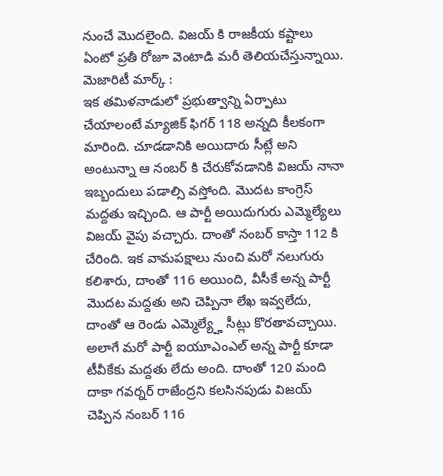నుంచే మొదలైంది. విజయ్ కి రాజకీయ కష్టాలు ఏంటో ప్రతీ రోజూ వెంటాడి మరీ తెలియచేస్తున్నాయి.
మెజారిటీ మార్క్ :
ఇక తమిళనాడులో ప్రభుత్వాన్ని ఏర్పాటు చేయాలంటే మ్యాజిక్ ఫిగర్ 118 అన్నది కీలకంగా మారింది. చూడడానికి అయిదారు సీట్లే అని అంటున్నా ఆ నంబర్ కి చేరుకోవడానికి విజయ్ నానా ఇబ్బందులు పడాల్సి వస్తోంది. మొదట కాంగ్రెస్ మద్దతు ఇచ్చింది. ఆ పార్టీ అయిదుగురు ఎమ్మెల్యేలు విజయ్ వైపు వచ్చారు. దాంతో నంబర్ కాస్తా 112 కి చేరింది. ఇక వామపక్షాలు నుంచి మరో నలుగురు కలిశారు, దాంతో 116 అయింది, వీసీకే అన్న పార్టీ మొదట మద్దతు అని చెప్పినా లేఖ ఇవ్వలేదు, దాంతో ఆ రెండు ఎమ్మెల్య్హే సీట్లు కొరతావచ్చాయి. అలాగే మరో పార్టీ ఐయూఎంఎల్ అన్న పార్టీ కూడా టీవీకేకు మద్దతు లేదు అంది. దాంతో 120 మంది దాకా గవర్నర్ రాజేంద్రని కలసినపుడు విజయ్ చెప్పిన నంబర్ 116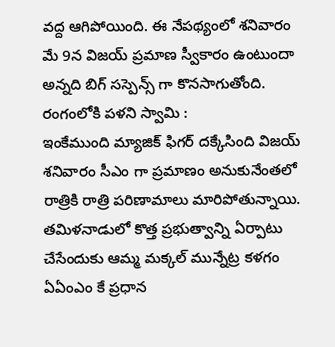వద్ద ఆగిపోయింది. ఈ నేపథ్యంలో శనివారం మే 9న విజయ్ ప్రమాణ స్వీకారం ఉంటుందా అన్నది బిగ్ సస్పెన్స్ గా కొనసాగుతోంది.
రంగంలోకి పళని స్వామి :
ఇంకేముంది మ్యాజిక్ ఫిగర్ దక్కేసింది విజయ్ శనివారం సీఎం గా ప్రమాణం అనుకునేంతలో రాత్రికి రాత్రి పరిణామాలు మారిపోతున్నాయి. తమిళనాడులో కొత్త ప్రభుత్వాన్ని ఏర్పాటు చేసేందుకు ఆమ్మ మక్కల్ మున్నేట్ర కళగం ఏఏంఎం కే ప్రధాన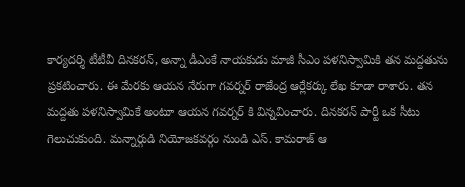కార్యదర్శి టీటీవీ దినకరన్, అన్నా డీఎంకే నాయకుడు మాజీ సీఎం పళనిస్వామికి తన మద్దతును ప్రకటించారు. ఈ మేరకు ఆయన నేరుగా గవర్నర్ రాజేంద్ర ఆర్లేకర్కు లేఖ కూడా రాశారు. తన మద్దతు పళనిస్వామికే అంటూ ఆయన గవర్నర్ కి విన్నవించారు. దినకరన్ పార్టీ ఒక సీటు గెలుచుకుంది. మన్నార్గుడి నియోజకవర్గం నుండి ఎస్. కామరాజ్ ఆ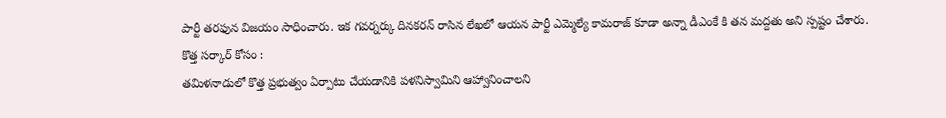పార్టీ తరఫున విజయం సాధించారు. ఇక గవర్నర్కు దినకరన్ రాసిన లేఖలో ఆయన పార్టీ ఎమ్మెల్యే కామరాజ్ కూడా అన్నా డీఎంకే కి తన మద్దతు అని స్పష్టం చేశారు.
కొత్త సర్కార్ కోసం :
తమిళనాడులో కొత్త ప్రభుత్వం ఏర్పాటు చేయడానికి పళనిస్వామిని ఆహ్వానించాలని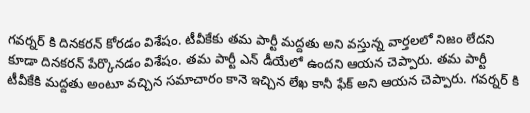గవర్నర్ కి దినకరన్ కోరడం విశేషం. టీవీకేకు తమ పార్టీ మద్దతు అని వస్తున్న వార్తలలో నిజం లేదని కూడా దినకరన్ పేర్కొనడం విశేషం. తమ పార్టీ ఎన్ డీయేలో ఉందని ఆయన చెప్పారు. తమ పార్టీ టీవీకేకి మద్దతు అంటూ వచ్చిన సమాచారం కానె ఇచ్చిన లేఖ కానీ ఫేక్ అని ఆయన చెప్పారు. గవర్నర్ కి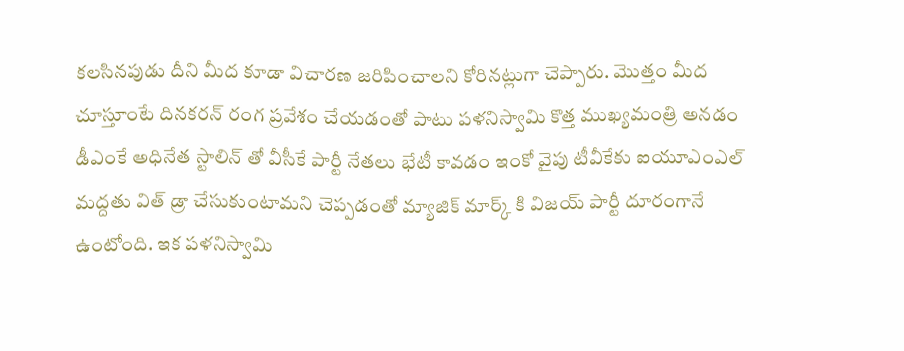కలసినపుడు దీని మీద కూడా విచారణ జరిపించాలని కోరినట్లుగా చెప్పారు. మొత్తం మీద చూస్తూంటే దినకరన్ రంగ ప్రవేశం చేయడంతో పాటు పళనిస్వామి కొత్త ముఖ్యమంత్రి అనడం డీఎంకే అధినేత స్టాలిన్ తో వీసీకే పార్టీ నేతలు భేటీ కావడం ఇంకో వైపు టీవీకేకు ఐయూఎంఎల్ మద్దతు విత్ డ్రా చేసుకుంటామని చెప్పడంతో మ్యాజిక్ మార్క్ కి విజయ్ పార్టీ దూరంగానే ఉంటోంది. ఇక పళనిస్వామి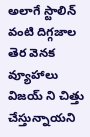అలాగే స్టాలిన్ వంటి దిగ్గజాల తెర వెనక వ్యూహాలు విజయ్ ని చిత్తు చేస్తున్నాయని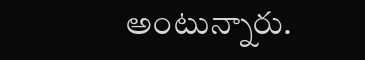అంటున్నారు.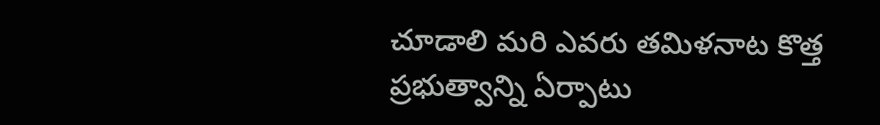చూడాలి మరి ఎవరు తమిళనాట కొత్త ప్రభుత్వాన్ని ఏర్పాటు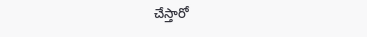చేస్తారో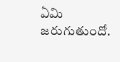ఏమి జరుగుతుందో.